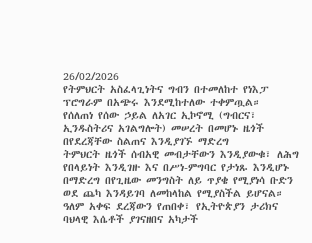26/02/2026
የትምህርት አስፈላጊነትና ግብን በተመለከተ የነእፓ ፕሮግራም በአጭሩ እንደሚከተለው ተቀምጧል።
የሰለጠነ የሰው ኃይል ለአገር ኢኮኖሚ (ግብርና፣ ኢንዱስትሪና አገልግሎት) መሠረት በመሆኑ ዜጎች በየደረጃቸው ስልጠና እንዲያገኙ ማድረግ
ትምህርት ዜጎች ሰብአዊ መብታቸውን እንዲያውቁ፣ ለሕግ የበላይነት እንዲገዙ እና በሥነ-ምግባር የታነጹ እንዲሆኑ በማድረግ በየጊዜው መንግስት ለይ ጥያቄ የሚያነሳ ቡድን ወደ ጨካ እንዳይገባ ለመከላከል የሚያስችል ይሆናል።
ዓለም አቀፍ ደረጃውን የጠበቀ፣ የኢትዮጵያን ታሪክና ባህላዊ እሴቶች ያገናዘበና አካታች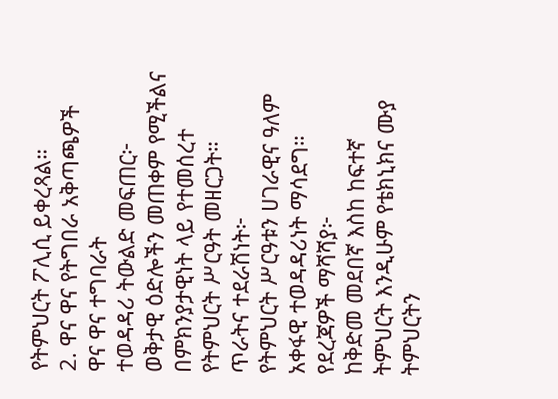የትምህርት ፖሊሲ ይቀረጻል።
2. ዋና ዋና የትግበራ አቅጣጫዎች
ዋና ዋና ተግባራት
ተወዳዳሪ ትውልድ መፍጠር፦
ወቅታዊ ዕድሎችን መጠቀም የሚችልና በምክንያታዊነት ላይ የተመሰረተ የትምህርት ሥርዓት መዘርጋት።
ጥራትና ተደራሽነት፦
የትምህርት ሥርዓቱን ሀገራዊና ዓለም አቀፋዊ ተወዳዳሪነት ማሳደግ።
የደረጃዎች ማሻሻያ፦
ከቅድመ መደበኛ እስከ ከፍተኛ ትምህርት እንዲሁም የቴክኒክና ሙያ ትምህርትን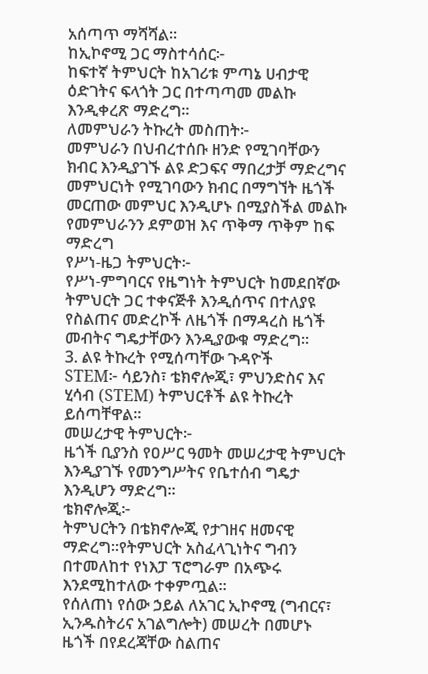አሰጣጥ ማሻሻል።
ከኢኮኖሚ ጋር ማስተሳሰር፦
ከፍተኛ ትምህርት ከአገሪቱ ምጣኔ ሀብታዊ ዕድገትና ፍላጎት ጋር በተጣጣመ መልኩ እንዲቀረጽ ማድረግ።
ለመምህራን ትኩረት መስጠት፦
መምህራን በህብረተሰቡ ዘንድ የሚገባቸውን ክብር እንዲያገኙ ልዩ ድጋፍና ማበረታቻ ማድረግና መምህርነት የሚገባውን ክብር በማግኘት ዜጎች መርጠው መምህር እንዲሆኑ በሚያስችል መልኩ የመምህራንን ደምወዝ እና ጥቅማ ጥቅም ከፍ ማድረግ
የሥነ-ዜጋ ትምህርት፦
የሥነ-ምግባርና የዜግነት ትምህርት ከመደበኛው ትምህርት ጋር ተቀናጅቶ እንዲሰጥና በተለያዩ የስልጠና መድረኮች ለዜጎች በማዳረስ ዜጎች መብትና ግዴታቸውን እንዲያውቁ ማድረግ።
3. ልዩ ትኩረት የሚሰጣቸው ጉዳዮች
STEM፦ ሳይንስ፣ ቴክኖሎጂ፣ ምህንድስና እና ሂሳብ (STEM) ትምህርቶች ልዩ ትኩረት ይሰጣቸዋል።
መሠረታዊ ትምህርት፦
ዜጎች ቢያንስ የዐሥር ዓመት መሠረታዊ ትምህርት እንዲያገኙ የመንግሥትና የቤተሰብ ግዴታ እንዲሆን ማድረግ።
ቴክኖሎጂ፦
ትምህርትን በቴክኖሎጂ የታገዘና ዘመናዊ ማድረግ።የትምህርት አስፈላጊነትና ግብን በተመለከተ የነእፓ ፕሮግራም በአጭሩ እንደሚከተለው ተቀምጧል።
የሰለጠነ የሰው ኃይል ለአገር ኢኮኖሚ (ግብርና፣ ኢንዱስትሪና አገልግሎት) መሠረት በመሆኑ ዜጎች በየደረጃቸው ስልጠና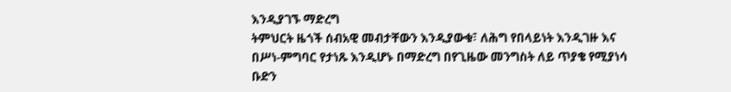እንዲያገኙ ማድረግ
ትምህርት ዜጎች ሰብአዊ መብታቸውን እንዲያውቁ፣ ለሕግ የበላይነት እንዲገዙ እና በሥነ-ምግባር የታነጹ እንዲሆኑ በማድረግ በየጊዜው መንግስት ለይ ጥያቄ የሚያነሳ ቡድን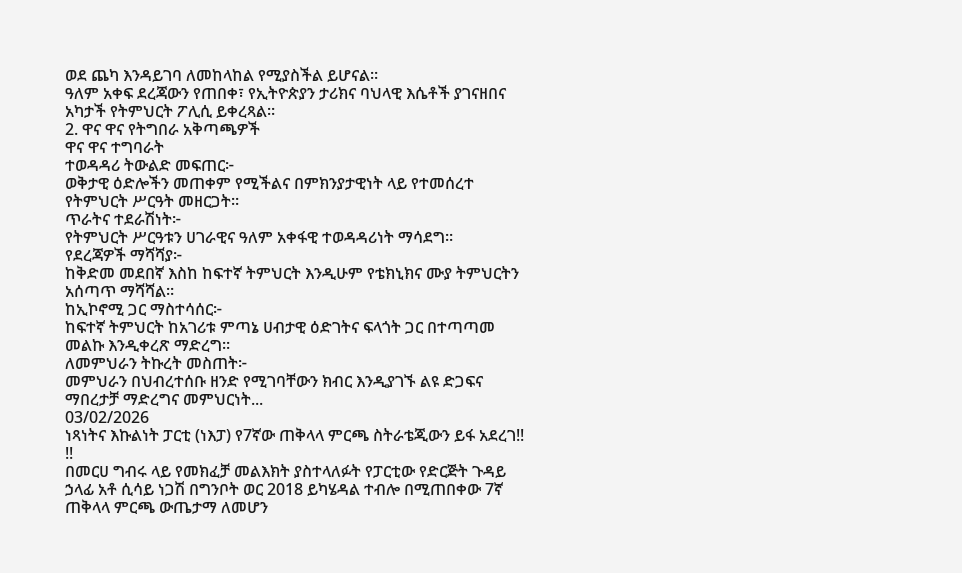ወደ ጨካ እንዳይገባ ለመከላከል የሚያስችል ይሆናል።
ዓለም አቀፍ ደረጃውን የጠበቀ፣ የኢትዮጵያን ታሪክና ባህላዊ እሴቶች ያገናዘበና አካታች የትምህርት ፖሊሲ ይቀረጻል።
2. ዋና ዋና የትግበራ አቅጣጫዎች
ዋና ዋና ተግባራት
ተወዳዳሪ ትውልድ መፍጠር፦
ወቅታዊ ዕድሎችን መጠቀም የሚችልና በምክንያታዊነት ላይ የተመሰረተ የትምህርት ሥርዓት መዘርጋት።
ጥራትና ተደራሽነት፦
የትምህርት ሥርዓቱን ሀገራዊና ዓለም አቀፋዊ ተወዳዳሪነት ማሳደግ።
የደረጃዎች ማሻሻያ፦
ከቅድመ መደበኛ እስከ ከፍተኛ ትምህርት እንዲሁም የቴክኒክና ሙያ ትምህርትን አሰጣጥ ማሻሻል።
ከኢኮኖሚ ጋር ማስተሳሰር፦
ከፍተኛ ትምህርት ከአገሪቱ ምጣኔ ሀብታዊ ዕድገትና ፍላጎት ጋር በተጣጣመ መልኩ እንዲቀረጽ ማድረግ።
ለመምህራን ትኩረት መስጠት፦
መምህራን በህብረተሰቡ ዘንድ የሚገባቸውን ክብር እንዲያገኙ ልዩ ድጋፍና ማበረታቻ ማድረግና መምህርነት...
03/02/2026
ነጻነትና እኩልነት ፓርቲ (ነእፓ) የ7ኛው ጠቅላላ ምርጫ ስትራቴጂውን ይፋ አደረገ!!
!!
በመርሀ ግብሩ ላይ የመክፈቻ መልእክት ያስተላለፉት የፓርቲው የድርጅት ጉዳይ ኃላፊ አቶ ሲሳይ ነጋሽ በግንቦት ወር 2018 ይካሄዳል ተብሎ በሚጠበቀው 7ኛ ጠቅላላ ምርጫ ውጤታማ ለመሆን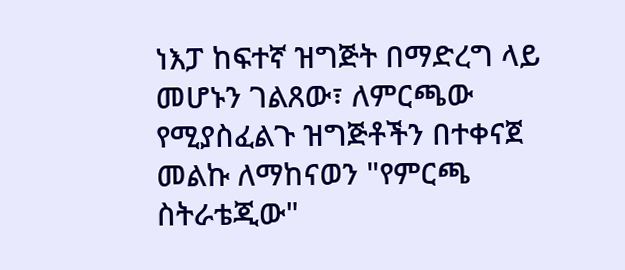ነእፓ ከፍተኛ ዝግጅት በማድረግ ላይ መሆኑን ገልጸው፣ ለምርጫው የሚያስፈልጉ ዝግጅቶችን በተቀናጀ መልኩ ለማከናወን "የምርጫ ስትራቴጂው"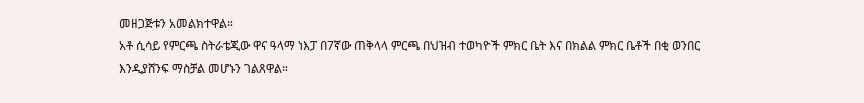መዘጋጅቱን አመልክተዋል።
አቶ ሲሳይ የምርጫ ስትራቴጂው ዋና ዓላማ ነእፓ በ7ኛው ጠቅላላ ምርጫ በህዝብ ተወካዮች ምክር ቤት እና በክልል ምክር ቤቶች በቂ ወንበር እንዲያሸንፍ ማስቻል መሆኑን ገልጸዋል።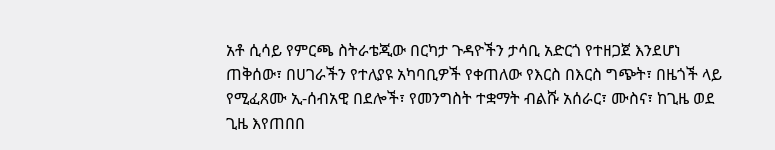አቶ ሲሳይ የምርጫ ስትራቴጂው በርካታ ጉዳዮችን ታሳቢ አድርጎ የተዘጋጀ እንደሆነ ጠቅሰው፣ በሀገራችን የተለያዩ አካባቢዎች የቀጠለው የእርስ በእርስ ግጭት፣ በዜጎች ላይ የሚፈጸሙ ኢ-ሰብአዊ በደሎች፣ የመንግስት ተቋማት ብልሹ አሰራር፣ ሙስና፣ ከጊዜ ወደ ጊዜ እየጠበበ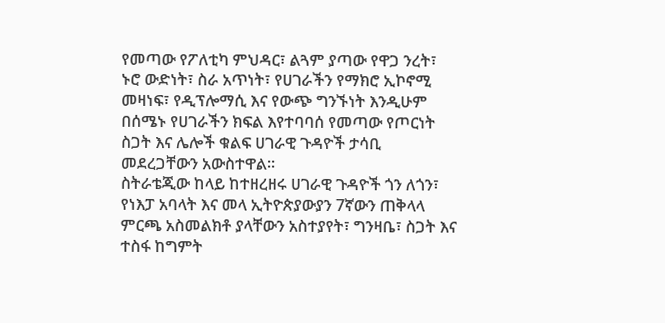የመጣው የፖለቲካ ምህዳር፣ ልጓም ያጣው የዋጋ ንረት፣ ኑሮ ውድነት፣ ስራ አጥነት፣ የሀገራችን የማክሮ ኢኮኖሚ መዛነፍ፣ የዲፕሎማሲ እና የውጭ ግንኙነት እንዲሁም በሰሜኑ የሀገራችን ክፍል እየተባባሰ የመጣው የጦርነት ስጋት እና ሌሎች ቁልፍ ሀገራዊ ጉዳዮች ታሳቢ መደረጋቸውን አውስተዋል።
ስትራቴጂው ከላይ ከተዘረዘሩ ሀገራዊ ጉዳዮች ጎን ለጎን፣ የነእፓ አባላት እና መላ ኢትዮጵያውያን 7ኛውን ጠቅላላ ምርጫ አስመልክቶ ያላቸውን አስተያየት፣ ግንዛቤ፣ ስጋት እና ተስፋ ከግምት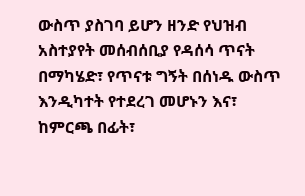ውስጥ ያስገባ ይሆን ዘንድ የህዝብ አስተያየት መሰብሰቢያ የዳሰሳ ጥናት በማካሄድ፣ የጥናቱ ግኝት በሰነዱ ውስጥ እንዲካተት የተደረገ መሆኑን እና፣ ከምርጫ በፊት፣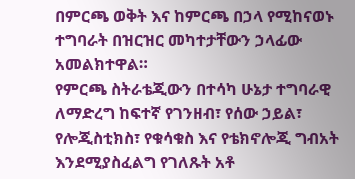በምርጫ ወቅት እና ከምርጫ በኃላ የሚከናወኑ ተግባራት በዝርዝር መካተታቸውን ኃላፊው አመልክተዋል።
የምርጫ ስትራቴጂውን በተሳካ ሁኔታ ተግባራዊ ለማድረግ ከፍተኛ የገንዘብ፣ የሰው ኃይል፣ የሎጂስቲክስ፣ የቁሳቁስ እና የቴክኖሎጂ ግብአት እንደሚያስፈልግ የገለጹት አቶ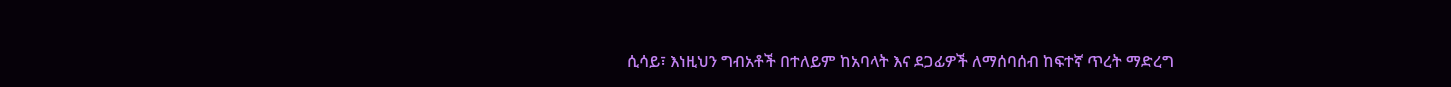ሲሳይ፣ እነዚህን ግብአቶች በተለይም ከአባላት እና ደጋፊዎች ለማሰባሰብ ከፍተኛ ጥረት ማድረግ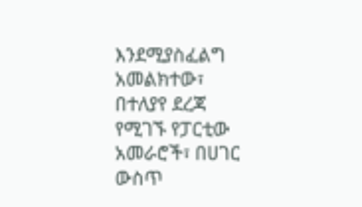እንደሚያስፈልግ አመልክተው፣ በተለያየ ደረጃ የሚገኙ የፓርቲው አመራሮች፣ በሀገር ውስጥ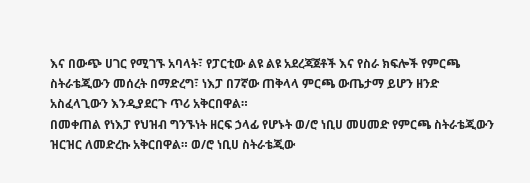እና በውጭ ሀገር የሚገኙ አባላት፣ የፓርቲው ልዩ ልዩ አደረጃጀቶች እና የስራ ክፍሎች የምርጫ ስትራቴጂውን መሰረት በማድረግ፣ ነእፓ በ7ኛው ጠቅላላ ምርጫ ውጤታማ ይሆን ዘንድ አስፈላጊውን እንዲያደርጉ ጥሪ አቅርበዋል።
በመቀጠል የነእፓ የህዝብ ግንኙነት ዘርፍ ኃላፊ የሆኑት ወ/ሮ ነቢሀ መሀመድ የምርጫ ስትራቴጂውን ዝርዝር ለመድረኩ አቅርበዋል። ወ/ሮ ነቢሀ ስትራቴጂው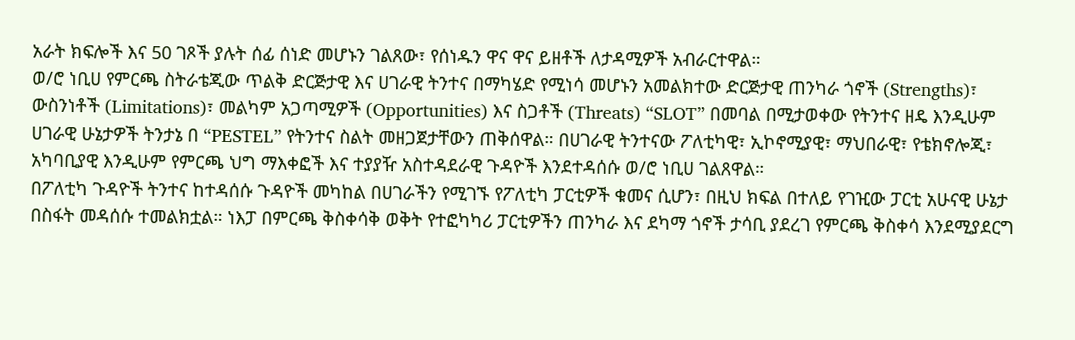አራት ክፍሎች እና 50 ገጾች ያሉት ሰፊ ሰነድ መሆኑን ገልጸው፣ የሰነዱን ዋና ዋና ይዘቶች ለታዳሚዎች አብራርተዋል።
ወ/ሮ ነቢሀ የምርጫ ስትራቴጂው ጥልቅ ድርጅታዊ እና ሀገራዊ ትንተና በማካሄድ የሚነሳ መሆኑን አመልክተው ድርጅታዊ ጠንካራ ጎኖች (Strengths)፣ ውስንነቶች (Limitations)፣ መልካም አጋጣሚዎች (Opportunities) እና ስጋቶች (Threats) “SLOT” በመባል በሚታወቀው የትንተና ዘዴ እንዲሁም ሀገራዊ ሁኔታዎች ትንታኔ በ “PESTEL” የትንተና ስልት መዘጋጀታቸውን ጠቅሰዋል። በሀገራዊ ትንተናው ፖለቲካዊ፣ ኢኮኖሚያዊ፣ ማህበራዊ፣ የቴክኖሎጂ፣ አካባቢያዊ እንዲሁም የምርጫ ህግ ማእቀፎች እና ተያያዥ አስተዳደራዊ ጉዳዮች እንደተዳሰሱ ወ/ሮ ነቢሀ ገልጸዋል።
በፖለቲካ ጉዳዮች ትንተና ከተዳሰሱ ጉዳዮች መካከል በሀገራችን የሚገኙ የፖለቲካ ፓርቲዎች ቁመና ሲሆን፣ በዚህ ክፍል በተለይ የገዢው ፓርቲ አሁናዊ ሁኔታ በስፋት መዳሰሱ ተመልክቷል። ነእፓ በምርጫ ቅስቀሳቅ ወቅት የተፎካካሪ ፓርቲዎችን ጠንካራ እና ደካማ ጎኖች ታሳቢ ያደረገ የምርጫ ቅስቀሳ እንደሚያደርግ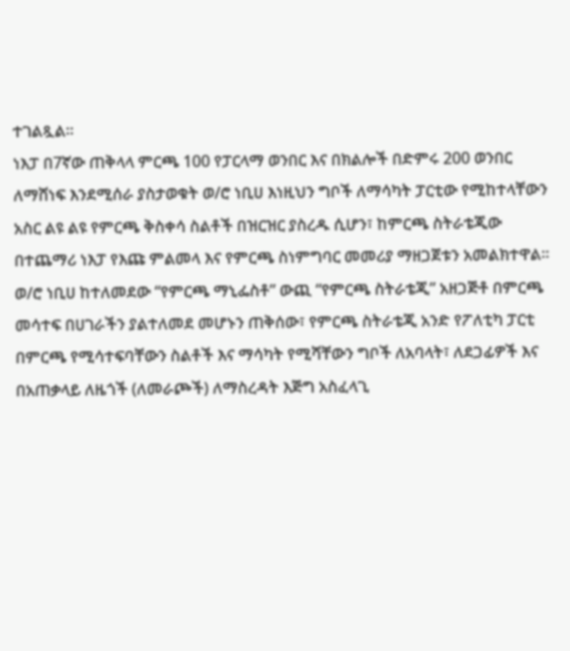ተገልጿል።
ነእፓ በ7ኛው ጠቅላላ ምርጫ 100 የፓርላማ ወንበር እና በክልሎች በድምሩ 200 ወንበር ለማሸነፍ እንደሚሰራ ያስታወቁት ወ/ሮ ነቢሀ እነዚህን ግቦች ለማሳካት ፓርቲው የሚከተላቸውን አስር ልዩ ልዩ የምርጫ ቅስቀሳ ስልቶች በዝርዝር ያስረዱ ሲሆን፣ ከምርጫ ስትራቴጂው በተጨማሪ ነእፓ የእጩ ምልመላ እና የምርጫ ስነምግባር መመሪያ ማዘጋጀቱን አመልክተዋል።
ወ/ሮ ነቢሀ ከተለመደው “የምርጫ ማኒፌስቶ” ውጪ “የምርጫ ስትራቴጂ” አዘጋጅቶ በምርጫ መሳተፍ በሀገራችን ያልተለመደ መሆኑን ጠቅሰው፣ የምርጫ ስትራቴጂ አንድ የፖለቲካ ፓርቲ በምርጫ የሚሳተፍባቸውን ስልቶች እና ማሳካት የሚሻቸውን ግቦች ለአባላት፣ ለደጋፊዎች እና በአጠቃላይ ለዜጎች (ለመራጮች) ለማስረዳት እጅግ አስፈላጊ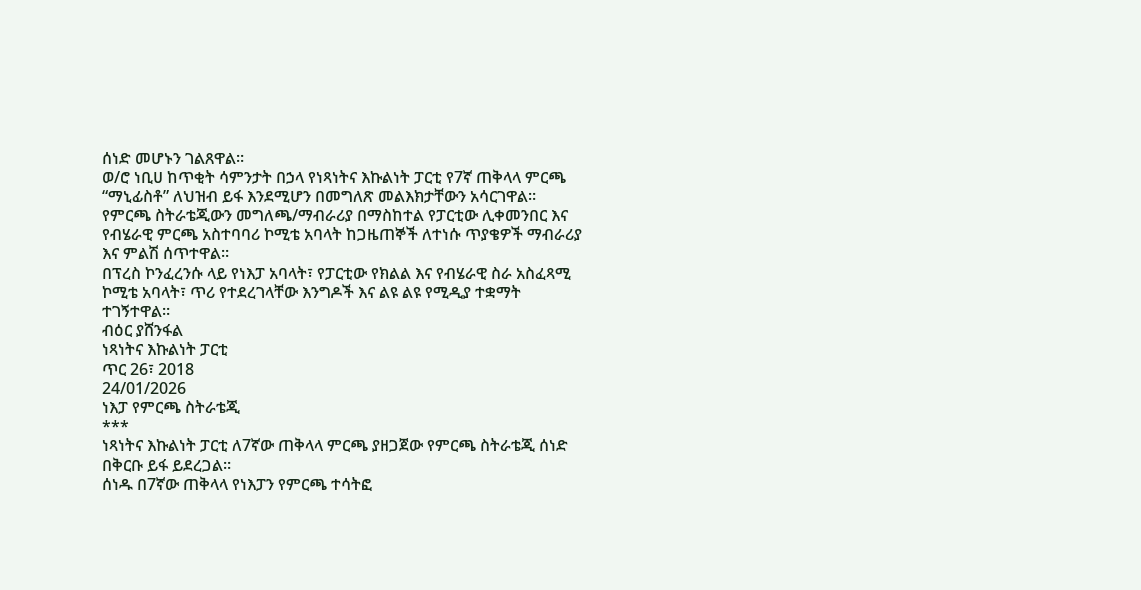ሰነድ መሆኑን ገልጸዋል።
ወ/ሮ ነቢሀ ከጥቂት ሳምንታት በኃላ የነጻነትና እኩልነት ፓርቲ የ7ኛ ጠቅላላ ምርጫ “ማኒፊስቶ” ለህዝብ ይፋ እንደሚሆን በመግለጽ መልእክታቸውን አሳርገዋል።
የምርጫ ስትራቴጂውን መግለጫ/ማብራሪያ በማስከተል የፓርቲው ሊቀመንበር እና የብሄራዊ ምርጫ አስተባባሪ ኮሚቴ አባላት ከጋዜጠኞች ለተነሱ ጥያቄዎች ማብራሪያ እና ምልሽ ሰጥተዋል።
በፕረስ ኮንፈረንሱ ላይ የነእፓ አባላት፣ የፓርቲው የክልል እና የብሄራዊ ስራ አስፈጻሚ ኮሚቴ አባላት፣ ጥሪ የተደረገላቸው እንግዶች እና ልዩ ልዩ የሚዲያ ተቋማት ተገኝተዋል።
ብዕር ያሸንፋል
ነጻነትና እኩልነት ፓርቲ
ጥር 26፣ 2018
24/01/2026
ነእፓ የምርጫ ስትራቴጂ
***
ነጻነትና እኩልነት ፓርቲ ለ7ኛው ጠቅላላ ምርጫ ያዘጋጀው የምርጫ ስትራቴጂ ሰነድ በቅርቡ ይፋ ይደረጋል።
ሰነዱ በ7ኛው ጠቅላላ የነእፓን የምርጫ ተሳትፎ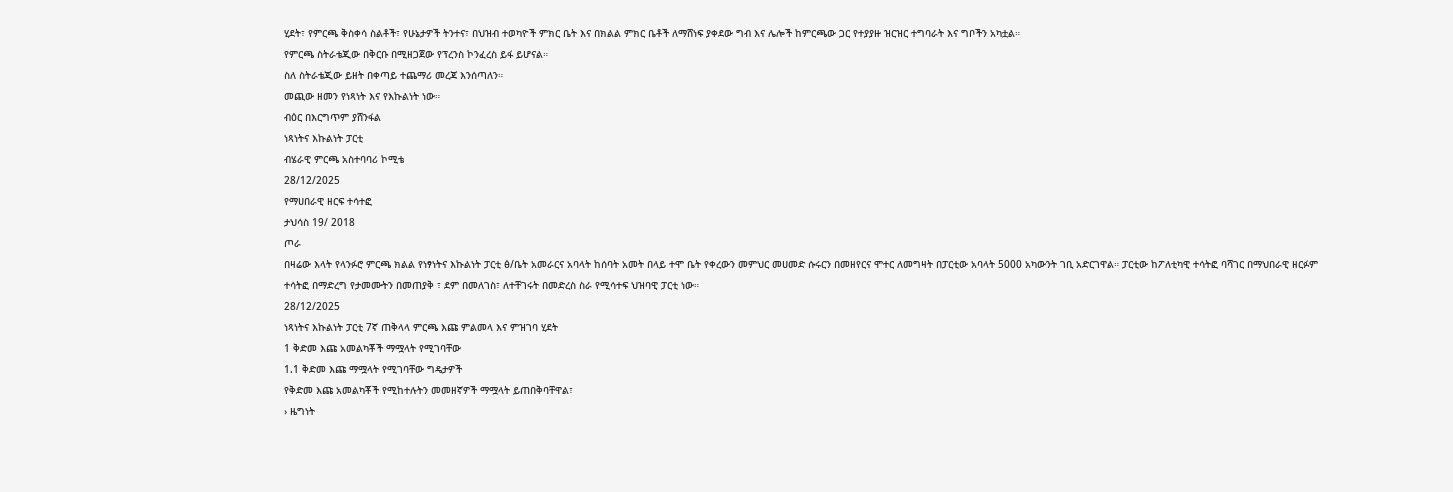ሂደት፣ የምርጫ ቅስቀሳ ስልቶች፣ የሁኔታዎች ትንተና፣ በህዝብ ተወካዮች ምክር ቤት እና በክልል ምክር ቤቶች ለማሸነፍ ያቀደው ግብ እና ሌሎች ከምርጫው ጋር የተያያዙ ዝርዝር ተግባራት እና ግቦችን አካቷል።
የምርጫ ስትራቴጂው በቅርቡ በሚዘጋጀው የፕረንስ ኮንፈረስ ይፋ ይሆናል።
ስለ ስትራቴጂው ይዘት በቀጣይ ተጨማሪ መረጃ እንሰጣለን።
መጪው ዘመን የነጻነት እና የእኩልነት ነው።
ብዕር በእርግጥም ያሸንፋል
ነጻነትና እኩልነት ፓርቲ
ብሄራዊ ምርጫ አስተባባሪ ኮሚቴ
28/12/2025
የማሀበራዊ ዘርፍ ተሳተፎ
ታህሳስ 19/ 2018
ጦራ
በዛሬው እላት የላንፉሮ ምርጫ ክልል የነፃነትና እኩልነት ፓርቲ ፅ/ቤት አመራርና አባላት ከሰባት አመት በላይ ተሞ ቤት የቀረውን መምህር መሀመድ ሱሩርን በመዘየርና ሞተር ለመግዛት በፓርቲው አባላት 5000 አካውንት ገቢ አድርገዋል። ፓርቲው ከፖለቲካዊ ተሳትፎ ባሻገር በማህበራዊ ዘርፉም ተሳትፎ በማድረግ የታመሙትን በመጠያቅ ፣ ደም በመለገስ፣ ለተቸገሩት በመድረስ ስራ የሚሳተፍ ህዝባዊ ፓርቲ ነው።
28/12/2025
ነጻነትና እኩልነት ፓርቲ 7ኛ ጠቅላላ ምርጫ እጩ ምልመላ እና ምዝገባ ሂደት
1 ቅድመ እጩ አመልካቾች ማሟላት የሚገባቸው
1.1 ቅድመ እጩ ማሟላት የሚገባቸው ግዴታዎች
የቅድመ እጩ አመልካቾች የሚከተሉትን መመዘኛዎች ማሟላት ይጠበቅባቸዋል፣
› ዜግነት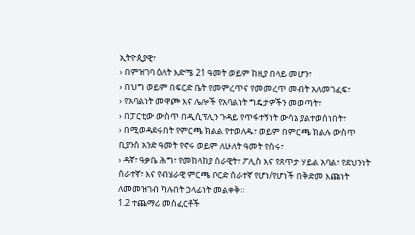ኢትዮጲያዊ፣
› በምዝገባ ዕለት እድሜ 21 ዓመት ወይም ከዚያ በላይ መሆን፣
› በህግ ወይም በፍርድ ቤት የመምረጥና የመመረጥ መብት አለመገፈፍ፣
› የአባልነት መዋጮ እና ሌሎች የአባልነት ግዴታዎችን መወጣት፣
› በፓርቲው ውስጥ በዲሲፕሊን ጉዳይ የጥፋተኝነት ውሳኔ ያልተወሰነበት፣
› በሚወዳደሩበት የምርጫ ክልል የተወለዱ፣ ወይም በምርጫ ክልሉ ውስጥ ቢያንስ አንድ ዓመት የኖሩ ወይም ለሁለት ዓመት የሰሩ፣
› ዳኛ፣ ዓቃቤ ሕግ፣ የመከላከያ ሰራዊት፣ ፖሊስ እና የጸጥታ ሃይል አባል፣ የደህንነት ሰራተኛ፣ እና የብሄራዊ ምርጫ ቦርድ ሰራተኛ የሆነ/የሆነች በቅድመ እጩነት ለመመዝገብ ካሉበት ኃላፊነት መልቀቅ።
1.2 ተጨማሪ መስፈርቶች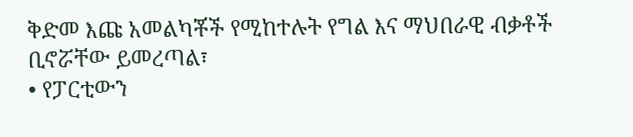ቅድመ እጩ አመልካቾች የሚከተሉት የግል እና ማህበራዊ ብቃቶች ቢኖሯቸው ይመረጣል፣
• የፓርቲውን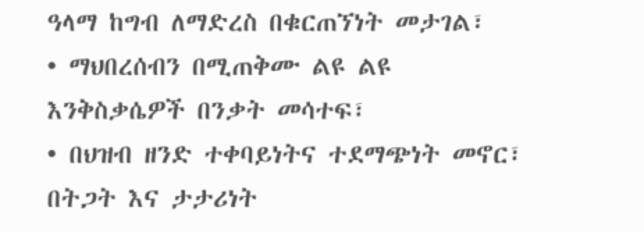ዓላማ ከግብ ለማድረስ በቁርጠኘነት መታገል፣
• ማህበረሰብን በሚጠቅሙ ልዩ ልዩ እንቅስቃሴዎች በንቃት መሳተፍ፣
• በህዝብ ዘንድ ተቀባይነትና ተደማጭነት መኖር፣ በትጋት እና ታታሪነት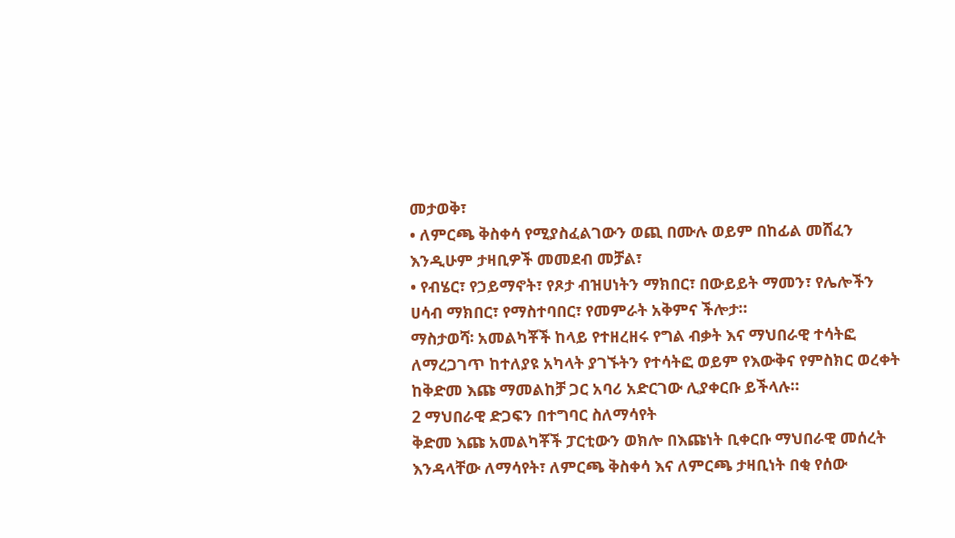መታወቅ፣
• ለምርጫ ቅስቀሳ የሚያስፈልገውን ወጪ በሙሉ ወይም በከፊል መሸፈን እንዲሁም ታዛቢዎች መመደብ መቻል፣
• የብሄር፣ የኃይማኖት፣ የጾታ ብዝሀነትን ማክበር፣ በውይይት ማመን፣ የሌሎችን ሀሳብ ማክበር፣ የማስተባበር፣ የመምራት አቅምና ችሎታ።
ማስታወሻ፡ አመልካቾች ከላይ የተዘረዘሩ የግል ብቃት እና ማህበራዊ ተሳትፎ ለማረጋገጥ ከተለያዩ አካላት ያገኙትን የተሳትፎ ወይም የእውቅና የምስክር ወረቀት ከቅድመ እጩ ማመልከቻ ጋር አባሪ አድርገው ሊያቀርቡ ይችላሉ።
2 ማህበራዊ ድጋፍን በተግባር ስለማሳየት
ቅድመ እጩ አመልካቾች ፓርቲውን ወክሎ በእጩነት ቢቀርቡ ማህበራዊ መሰረት እንዳላቸው ለማሳየት፣ ለምርጫ ቅስቀሳ እና ለምርጫ ታዛቢነት በቂ የሰው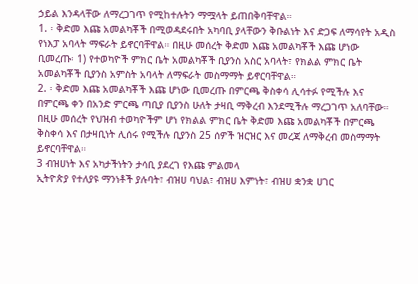ኃይል እንዳላቸው ለማረጋገጥ የሚከተሉትን ማሟላት ይጠበቅባቸዋል።
1. ፡ ቅድመ እጩ አመልካቾች በሚወዳደሩበት አካባቢ ያላቸውን ቅቡልነት እና ድጋፍ ለማሳየት አዲስ የነእፓ አባላት ማፍራት ይኖርባቸዋል። በዚሁ መሰረት ቅድመ እጩ አመልካቾች እጩ ሆነው ቢመረጡ፡ 1) የተወካዮች ምክር ቤት አመልካቾች ቢያንስ አስር አባላት፣ የክልል ምክር ቤት አመልካቾች ቢያንስ አምስት አባላት ለማፍራት መስማማት ይኖርባቸዋል።
2. ፡ ቅድመ እጩ አመልካቾች እጩ ሆነው ቢመረጡ በምርጫ ቅስቀሳ ሊሳተፉ የሚችሉ እና በምርጫ ቀን በአንድ ምርጫ ጣቢያ ቢያንስ ሁለት ታዛቢ ማቅረብ እንደሚችሉ ማረጋገጥ አለባቸው። በዚሁ መሰረት የህዝብ ተወካዮችም ሆነ የክልል ምክር ቤት ቅድመ እጩ አመልካቾች በምርጫ ቅስቀሳ እና በታዛቢነት ሊሰሩ የሚችሉ ቢያንስ 25 ሰዎች ዝርዝር እና መረጃ ለማቅረብ መስማማት ይኖርባቸዋል።
3 ብዝሀነት እና አካታችነትን ታሳቢ ያደረገ የእጩ ምልመላ
ኢትዮጵያ የተለያዩ ማንነቶች ያሉባት፣ ብዝሀ ባህል፣ ብዝሀ እምነት፣ ብዝሀ ቋንቋ ሀገር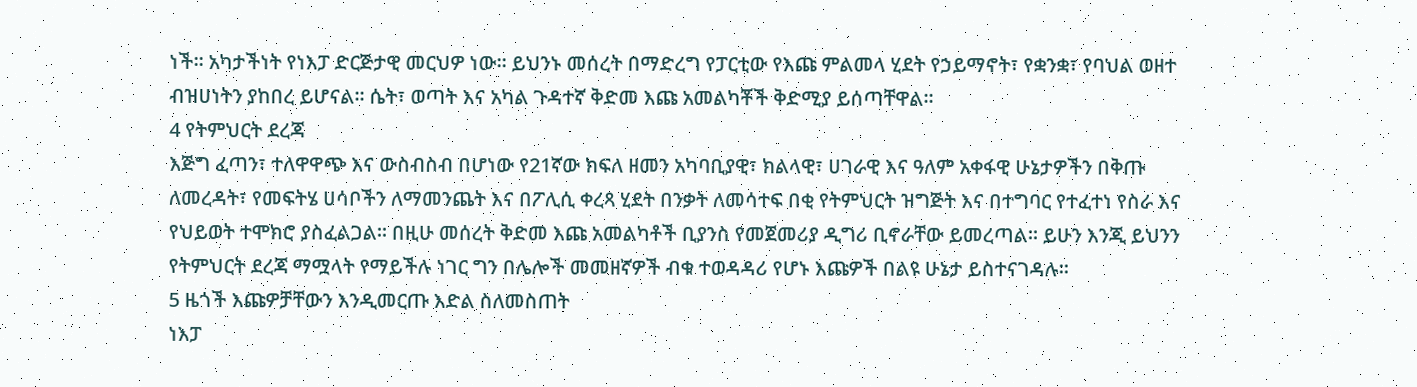ነች። አካታችነት የነእፓ ድርጅታዊ መርህዎ ነው። ይህንኑ መሰረት በማድረግ የፓርቲው የእጩ ምልመላ ሂደት የኃይማኖት፣ የቋንቋ፣ የባህል ወዘተ ብዝሀነትን ያከበረ ይሆናል። ሴት፣ ወጣት እና አካል ጉዳተኛ ቅድመ እጩ አመልካቾች ቅድሚያ ይሰጣቸዋል።
4 የትምህርት ደረጃ
እጅግ ፈጣን፣ ተለዋዋጭ እና ውስብስብ በሆነው የ21ኛው ክፍለ ዘመን አካባቢያዊ፣ ክልላዊ፣ ሀገራዊ እና ዓለም አቀፋዊ ሁኔታዎችን በቅጡ ለመረዳት፣ የመፍትሄ ሀሳቦችን ለማመንጨት እና በፖሊሲ ቀረጻ ሂደት በንቃት ለመሳተፍ በቂ የትምህርት ዝግጅት እና በተግባር የተፈተነ የስራ እና የህይወት ተሞክሮ ያስፈልጋል። በዚሁ መሰረት ቅድመ እጩ አመልካቶች ቢያንስ የመጀመሪያ ዲግሪ ቢኖራቸው ይመረጣል። ይሁን እንጂ ይህንን የትምህርት ደረጃ ማሟላት የማይችሉ ነገር ግን በሌሎች መመዘኛዎች ብቁ ተወዳዳሪ የሆኑ እጩዎች በልዩ ሁኔታ ይስተናገዳሉ።
5 ዜጎች እጩዎቻቸውን እንዲመርጡ እድል ስለመስጠት
ነእፓ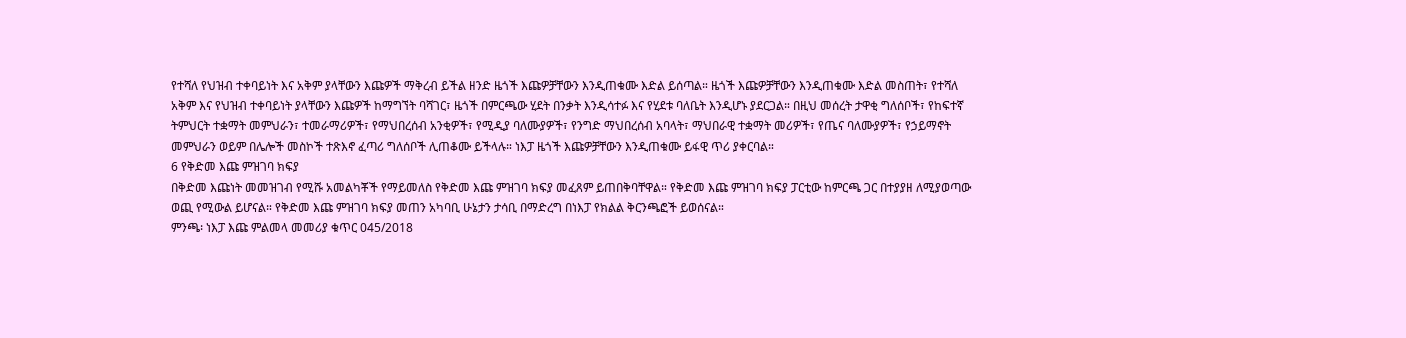የተሻለ የህዝብ ተቀባይነት እና አቅም ያላቸውን እጩዎች ማቅረብ ይችል ዘንድ ዜጎች እጩዎቻቸውን እንዲጠቁሙ እድል ይሰጣል። ዜጎች እጩዎቻቸውን እንዲጠቁሙ እድል መስጠት፣ የተሻለ አቅም እና የህዝብ ተቀባይነት ያላቸውን እጩዎች ከማግኘት ባሻገር፣ ዜጎች በምርጫው ሂደት በንቃት እንዲሳተፉ እና የሂደቱ ባለቤት እንዲሆኑ ያደርጋል። በዚህ መሰረት ታዋቂ ግለሰቦች፣ የከፍተኛ ትምህርት ተቋማት መምህራን፣ ተመራማሪዎች፣ የማህበረሰብ አንቂዎች፣ የሚዲያ ባለሙያዎች፣ የንግድ ማህበረሰብ አባላት፣ ማህበራዊ ተቋማት መሪዎች፣ የጤና ባለሙያዎች፣ የኃይማኖት መምህራን ወይም በሌሎች መስኮች ተጽእኖ ፈጣሪ ግለሰቦች ሊጠቆሙ ይችላሉ። ነእፓ ዜጎች እጩዎቻቸውን እንዲጠቁሙ ይፋዊ ጥሪ ያቀርባል።
6 የቅድመ እጩ ምዝገባ ክፍያ
በቅድመ እጩነት መመዝገብ የሚሹ አመልካቾች የማይመለስ የቅድመ እጩ ምዝገባ ክፍያ መፈጸም ይጠበቅባቸዋል። የቅድመ እጩ ምዝገባ ክፍያ ፓርቲው ከምርጫ ጋር በተያያዘ ለሚያወጣው ወጪ የሚውል ይሆናል። የቅድመ እጩ ምዝገባ ክፍያ መጠን አካባቢ ሁኔታን ታሳቢ በማድረግ በነእፓ የክልል ቅርንጫፎች ይወሰናል።
ምንጫ፡ ነእፓ እጩ ምልመላ መመሪያ ቁጥር 045/2018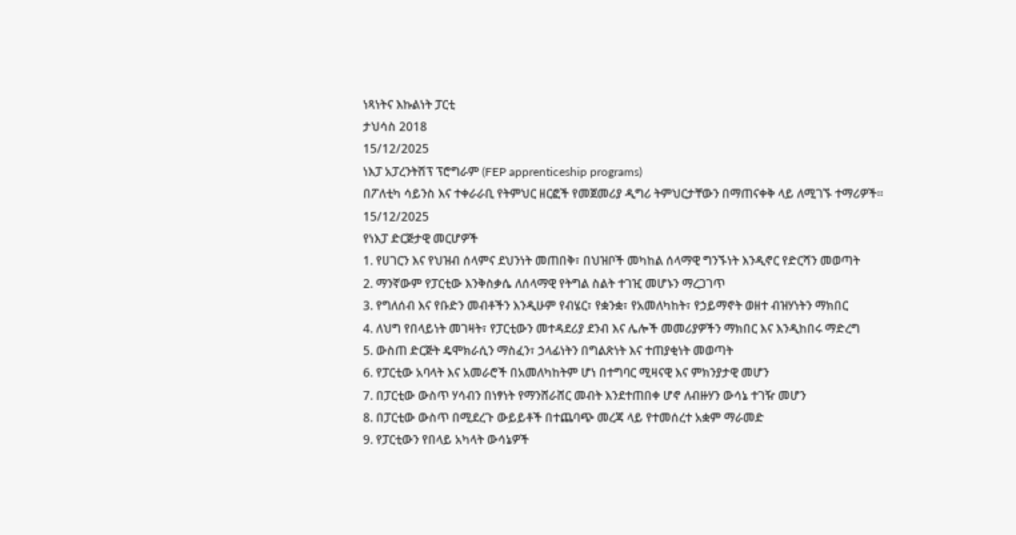ነጻነትና እኩልነት ፓርቲ
ታህሳስ 2018
15/12/2025
ነእፓ አፓረንትሽፕ ፕሮግራም (FEP apprenticeship programs)
በፖለቲካ ሳይንስ እና ተቀራራቢ የትምህር ዘርፎች የመጀመሪያ ዲግሪ ትምህርታቸውን በማጠናቀቅ ላይ ለሚገኙ ተማሪዎች።
15/12/2025
የነእፓ ድርጅታዊ መርሆዎች
1. የሀገርን እና የህዝብ ሰላምና ደህንነት መጠበቅ፣ በህዝቦች መካከል ሰላማዊ ግንኙነት እንዲኖር የድርሻን መወጣት
2. ማንኛውም የፓርቲው እንቅስቃሴ ለሰላማዊ የትግል ስልት ተገዢ መሆኑን ማረጋገጥ
3. የግለሰብ እና የቡድን መብቶችን እንዲሁም የብሄር፣ የቋንቋ፣ የአመለካከት፣ የኃይማኖት ወዘተ ብዝሃነትን ማክበር
4. ለህግ የበላይነት መገዛት፣ የፓርቲውን መተዳደሪያ ደንብ እና ሌሎች መመሪያዎችን ማክበር እና እንዲከበሩ ማድረግ
5. ውስጠ ድርጅት ዴሞክራሲን ማስፈን፣ ኃላፊነትን በግልጽነት እና ተጠያቂነት መወጣት
6. የፓርቲው አባላት እና አመራሮች በአመለካከትም ሆነ በተግባር ሚዛናዊ እና ምክንያታዊ መሆን
7. በፓርቲው ውስጥ ሃሳብን በነፃነት የማንሸራሸር መብት እንደተጠበቀ ሆኖ ለብዙሃን ውሳኔ ተገዥ መሆን
8. በፓርቲው ውስጥ በሚደረጉ ውይይቶች በተጨባጭ መረጃ ላይ የተመሰረተ አቋም ማራመድ
9. የፓርቲውን የበላይ አካላት ውሳኔዎች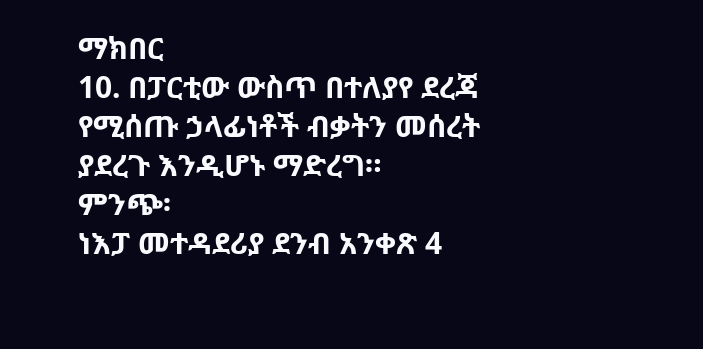ማክበር
10. በፓርቲው ውስጥ በተለያየ ደረጃ የሚሰጡ ኃላፊነቶች ብቃትን መሰረት ያደረጉ እንዲሆኑ ማድረግ።
ምንጭ፡
ነእፓ መተዳደሪያ ደንብ አንቀጽ 4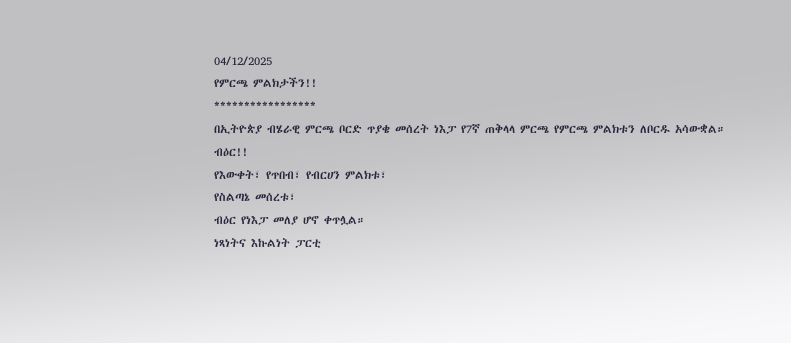04/12/2025
የምርጫ ምልክታችን!!
*****************
በኢትዮጵያ ብሄራዊ ምርጫ ቦርድ ጥያቄ መሰረት ነእፓ የ7ኛ ጠቅላላ ምርጫ የምርጫ ምልክቱን ለቦርዱ አሳውቋል።
ብዕር!!
የእውቀት፣ የጥበብ፣ የብርሀን ምልክቱ፣
የስልጣኔ መሰረቱ፣
ብዕር የነእፓ መለያ ሆኖ ቀጥሏል።
ነጻነትና እኩልነት ፓርቲ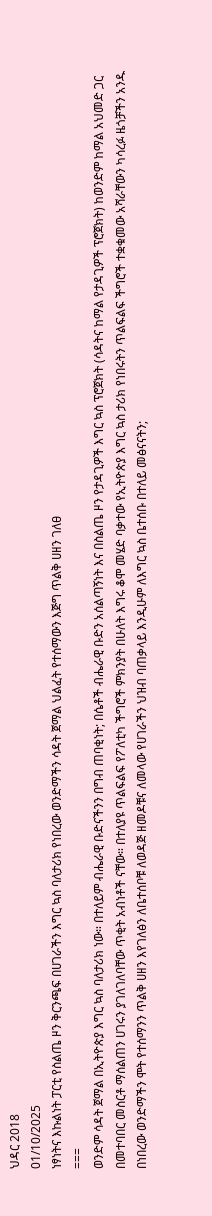ህዳር 2018
01/10/2025
ነፃነትና እኩልነት ፓርቲ የስልጤ ዞን ቅርንጫፍ በሀገራችን እግር ኳስ ባለታሪክ የነበረው ወንድማችን ሳዳት ጀማል ህልፈት የተሰማውን እጅግ ጥልቅ ሀዘን ገለፀ
===
ወንድም ሳዳት ጀማል በኢትዮጵያ እግር ኳስ ባለታሪክ ነው። በተለይም ብሔራዊ ቡድናችንን በግብ ጠባቂነት; በሴቶች ብሔራዊ ቡድን አሰልጣኝነት እና በስልጤ ዞን የታዳጊዎች እግር ኳስ ፕሮጀክት (ሳዳትና ከማል የታዳጊዎች ፕሮጀክት) ከወንድም ከማል አህመድ ጋር በመተባበር መስርቶ ማሰልጠን ሀገሩን ያገለገለባቸው ጥቂት አብነቶች ናቸው። በተለያዩ ጥልፍልፍ የፖለቲካ ችግሮች ምክንያት በሁለት እግሩ ቆሞ መሄድ ባቃተው የኢትዮጵያ እግር ኳስ ታሪክ የነበሩትን ጥልፍልፍ ችግሮች ተቋቁመው አሻራቸውን ካሳረፉ ዜጎቻችን አንዱ በነበረው ወንድማችን ሞት የተሰማንን ጥልቅ ሀዘን እየገለፅን ለቤተሰቦቹ ለወዳጅ ዘመዶቹና ለመላው የሀገራችን ህዝብ ባጠቃላይ እንዲሁም ለእግር ኳስ ቤተሰቡ በተለይ መፅናናትን;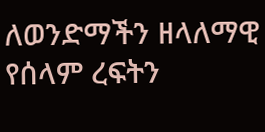ለወንድማችን ዘላለማዊ የሰላም ረፍትን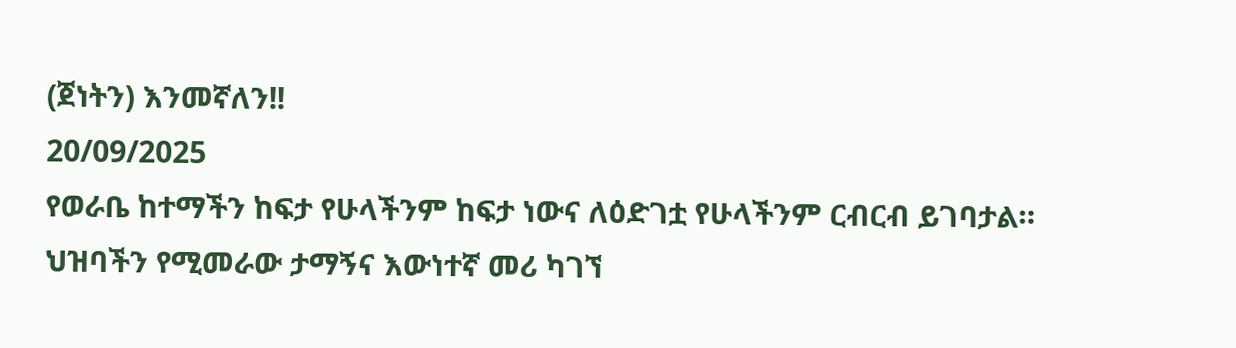(ጀነትን) እንመኛለን!!
20/09/2025
የወራቤ ከተማችን ከፍታ የሁላችንም ከፍታ ነውና ለዕድገቷ የሁላችንም ርብርብ ይገባታል። ህዝባችን የሚመራው ታማኝና እውነተኛ መሪ ካገኘ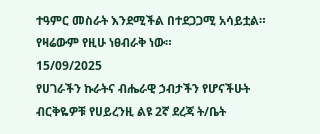ተዓምር መስራት እንደሚችል በተደጋጋሚ አሳይቷል። የዛሬውም የዚሁ ነፀብራቅ ነው።
15/09/2025
የሀገራችን ኩራትና ብሔራዊ ኃብታችን የሆናችሁት ብርቅዬዎቹ የሀይረንዚ ልዩ 2ኛ ደረጃ ት/ቤት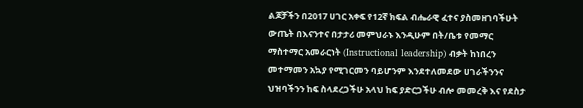ልጆቻችን በ2017 ሀገር አቀፍ የ12ኛ ክፍል ብሔራዊ ፈተና ያስመዘገባችሁት ውጤት በእናንተና በታታሪ መምህራኑ እንዲሁም በት/ቤቱ የመማር ማስተማር አመራርነት (Instructional leadership) ብቃት ከነበረን መተማመን አኳያ የሚገርመን ባይሆንም እንደተለመደው ሀገራችንንና ህዝባችንን ከፍ ስላደረጋችሁ አላህ ከፍ ያድርጋችሁ ብሎ መመረቅ እና የደስታ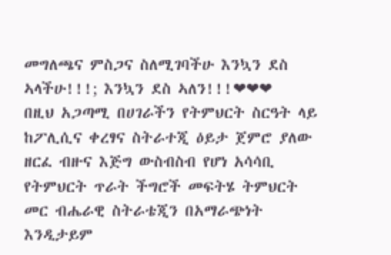መግለጫና ምስጋና ስለሚገባችሁ እንኳን ደስ ኣላችሁ!!!; እንኳን ደስ ኣለን!!!❤❤❤
በዚህ አጋጣሚ በሀገራችን የትምህርት ስርዓት ላይ ከፖሊሲና ቀረፃና ስትራተጂ ዕይታ ጀምሮ ያለው ዘርፈ ብዙና እጅግ ውስብስብ የሆነ አሳሳቢ የትምህርት ጥራት ችግሮች መፍትሄ ትምህርት መር ብሔራዊ ስትራቴጂን በአማራጭነት እንዲታይም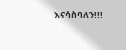እናሳስባለን!!!